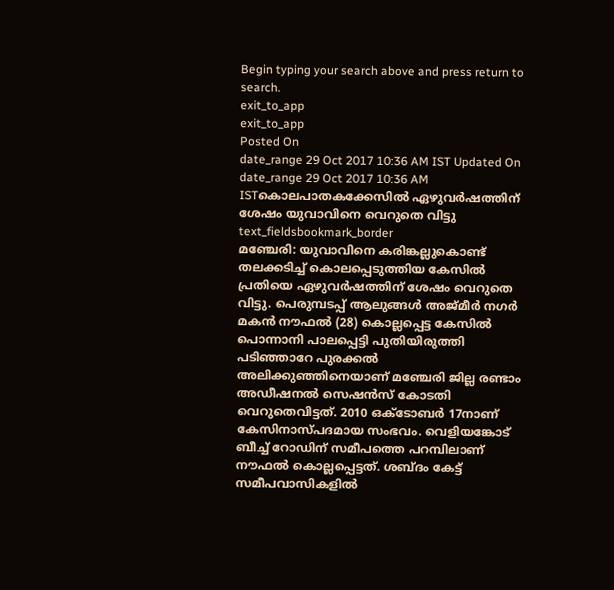Begin typing your search above and press return to search.
exit_to_app
exit_to_app
Posted On
date_range 29 Oct 2017 10:36 AM IST Updated On
date_range 29 Oct 2017 10:36 AM ISTകൊലപാതകക്കേസിൽ ഏഴുവർഷത്തിന് ശേഷം യുവാവിനെ വെറുതെ വിട്ടു
text_fieldsbookmark_border
മഞ്ചേരി: യുവാവിനെ കരിങ്കല്ലുകൊണ്ട് തലക്കടിച്ച് കൊലപ്പെടുത്തിയ കേസിൽ പ്രതിയെ ഏഴുവർഷത്തിന് ശേഷം വെറുതെ വിട്ടു. പെരുമ്പടപ്പ് ആലുങ്ങൾ അജ്മീർ നഗർ മകൻ നൗഫൽ (28) കൊല്ലപ്പെട്ട കേസിൽ പൊന്നാനി പാലപ്പെട്ടി പുതിയിരുത്തി പടിഞ്ഞാറേ പുരക്കൽ അലിക്കുഞ്ഞിനെയാണ് മഞ്ചേരി ജില്ല രണ്ടാം അഡീഷനൽ സെഷൻസ് കോടതി വെറുതെവിട്ടത്. 2010 ഒക്ടോബർ 17നാണ് കേസിനാസ്പദമായ സംഭവം. വെളിയങ്കോട് ബീച്ച് റോഡിന് സമീപത്തെ പറമ്പിലാണ് നൗഫൽ കൊല്ലപ്പെട്ടത്. ശബ്ദം കേട്ട് സമീപവാസികളിൽ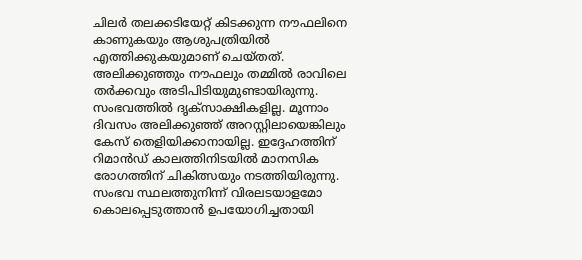ചിലർ തലക്കടിയേറ്റ് കിടക്കുന്ന നൗഫലിനെ കാണുകയും ആശുപത്രിയിൽ എത്തിക്കുകയുമാണ് ചെയ്തത്. അലിക്കുഞ്ഞും നൗഫലും തമ്മിൽ രാവിലെ തർക്കവും അടിപിടിയുമുണ്ടായിരുന്നു. സംഭവത്തിൽ ദൃക്സാക്ഷികളില്ല. മൂന്നാം ദിവസം അലിക്കുഞ്ഞ് അറസ്റ്റിലായെങ്കിലും കേസ് തെളിയിക്കാനായില്ല. ഇദ്ദേഹത്തിന് റിമാൻഡ് കാലത്തിനിടയിൽ മാനസിക രോഗത്തിന് ചികിത്സയും നടത്തിയിരുന്നു. സംഭവ സ്ഥലത്തുനിന്ന് വിരലടയാളമോ കൊലപ്പെടുത്താൻ ഉപയോഗിച്ചതായി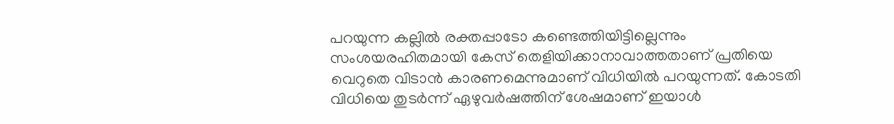പറയുന്ന കല്ലിൽ രക്തപ്പാടോ കണ്ടെത്തിയിട്ടില്ലെന്നും സംശയരഹിതമായി കേസ് തെളിയിക്കാനാവാത്തതാണ് പ്രതിയെ വെറുതെ വിടാൻ കാരണമെന്നുമാണ് വിധിയിൽ പറയുന്നത്. കോടതി വിധിയെ തുടർന്ന് ഏഴുവർഷത്തിന് ശേഷമാണ് ഇയാൾ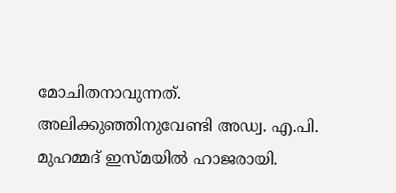മോചിതനാവുന്നത്. അലിക്കുഞ്ഞിനുവേണ്ടി അഡ്വ. എ.പി. മുഹമ്മദ് ഇസ്മയിൽ ഹാജരായി.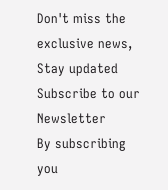Don't miss the exclusive news, Stay updated
Subscribe to our Newsletter
By subscribing you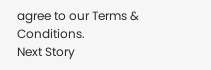agree to our Terms & Conditions.
Next Story